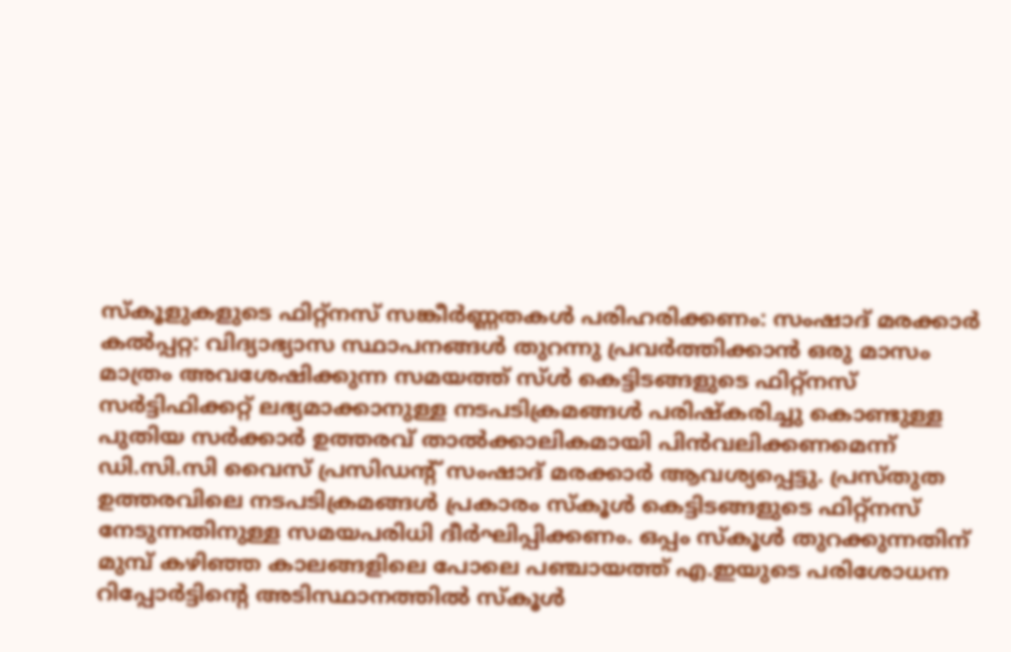സ്കൂളുകളുടെ ഫിറ്റ്നസ് സങ്കീർണ്ണതകൾ പരിഹരിക്കണം: സംഷാദ് മരക്കാർ
കൽപ്പറ്റ: വിദ്യാഭ്യാസ സ്ഥാപനങ്ങൾ തുറന്നു പ്രവർത്തിക്കാൻ ഒരു മാസം മാത്രം അവശേഷിക്കുന്ന സമയത്ത് സ്ൾ കെട്ടിടങ്ങളുടെ ഫിറ്റ്നസ് സർട്ടിഫിക്കറ്റ് ലഭ്യമാക്കാനുള്ള നടപടിക്രമങ്ങൾ പരിഷ്കരിച്ചു കൊണ്ടുള്ള പുതിയ സർക്കാർ ഉത്തരവ് താൽക്കാലികമായി പിൻവലിക്കണമെന്ന് ഡി.സി.സി വൈസ് പ്രസിഡൻ്റ് സംഷാദ് മരക്കാർ ആവശ്യപ്പെട്ടു. പ്രസ്തുത ഉത്തരവിലെ നടപടിക്രമങ്ങൾ പ്രകാരം സ്കൂൾ കെട്ടിടങ്ങളുടെ ഫിറ്റ്നസ് നേടുന്നതിനുള്ള സമയപരിധി ദീർഘിപ്പിക്കണം. ഒപ്പം സ്കൂൾ തുറക്കുന്നതിന് മുമ്പ് കഴിഞ്ഞ കാലങ്ങളിലെ പോലെ പഞ്ചായത്ത് എ.ഇയുടെ പരിശോധന റിപ്പോർട്ടിന്റെ അടിസ്ഥാനത്തിൽ സ്കൂൾ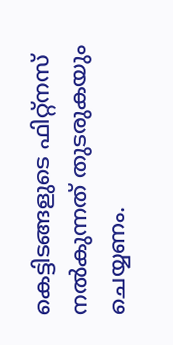കെട്ടിടങ്ങളുടെ ഫിറ്റ്നസ് നൽകുന്നത് തുടരുകയും ചെയ്യണം.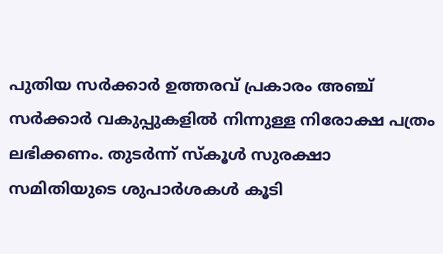പുതിയ സർക്കാർ ഉത്തരവ് പ്രകാരം അഞ്ച് സർക്കാർ വകുപ്പുകളിൽ നിന്നുള്ള നിരോക്ഷ പത്രം ലഭിക്കണം. തുടർന്ന് സ്കൂൾ സുരക്ഷാ സമിതിയുടെ ശുപാർശകൾ കൂടി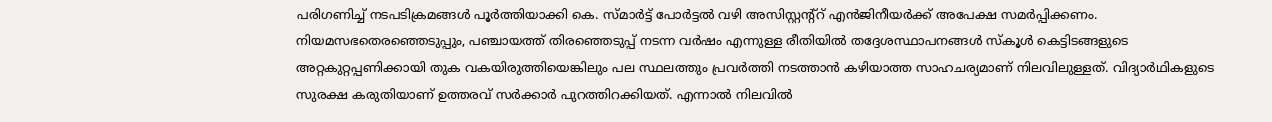പരിഗണിച്ച് നടപടിക്രമങ്ങൾ പൂർത്തിയാക്കി കെ. സ്മാർട്ട് പോർട്ടൽ വഴി അസിസ്റ്റന്റ്റ് എൻജിനീയർക്ക് അപേക്ഷ സമർപ്പിക്കണം. നിയമസഭതെരഞ്ഞെടുപ്പും, പഞ്ചായത്ത് തിരഞ്ഞെടുപ്പ് നടന്ന വർഷം എന്നുള്ള രീതിയിൽ തദ്ദേശസ്ഥാപനങ്ങൾ സ്കൂൾ കെട്ടിടങ്ങളുടെ അറ്റകുറ്റപ്പണിക്കായി തുക വകയിരുത്തിയെങ്കിലും പല സ്ഥലത്തും പ്രവർത്തി നടത്താൻ കഴിയാത്ത സാഹചര്യമാണ് നിലവിലുള്ളത്. വിദ്യാർഥികളുടെ സുരക്ഷ കരുതിയാണ് ഉത്തരവ് സർക്കാർ പുറത്തിറക്കിയത്. എന്നാൽ നിലവിൽ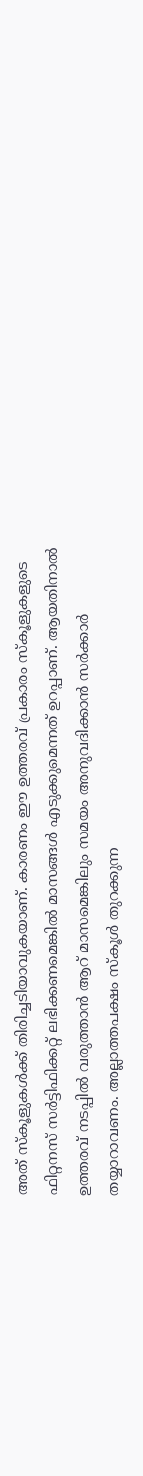അത് സ്കൂളുകൾക്ക് തിരിച്ചടിയാവുകയാണ്. കാരണം ഈ ഉത്തരവ് പ്രകാരം സ്കൂളുകളുടെ ഫിറ്റനസ് സർട്ടിഫിക്കറ്റ് ലഭിക്കണമെങ്കിൽ മാസങ്ങൾ എടുക്കുമെന്നത് ഉറപ്പാണ്. ആയതിനാൽ ഉത്തരവ് നടപ്പിൽ വരുത്താൻ ആറ് മാസമെങ്കിലും സമയം അനുവദിക്കാൻ സർക്കാർ തയ്യാറാവണം. അല്ലാത്തപക്ഷം സ്കൂൾ തുറക്കുന്ന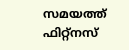സമയത്ത് ഫിറ്റ്നസ്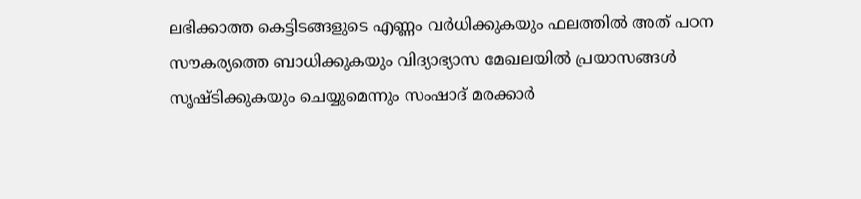ലഭിക്കാത്ത കെട്ടിടങ്ങളുടെ എണ്ണം വർധിക്കുകയും ഫലത്തിൽ അത് പഠന സൗകര്യത്തെ ബാധിക്കുകയും വിദ്യാഭ്യാസ മേഖലയിൽ പ്രയാസങ്ങൾ സൃഷ്ടിക്കുകയും ചെയ്യുമെന്നും സംഷാദ് മരക്കാർ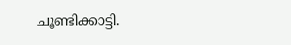ചൂണ്ടിക്കാട്ടി.